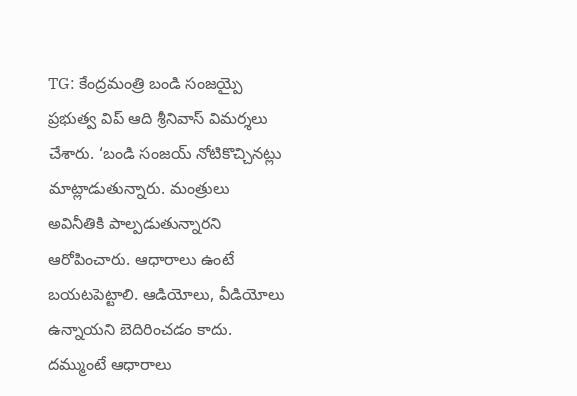TG: కేంద్రమంత్రి బండి సంజయ్పై ప్రభుత్వ విప్ ఆది శ్రీనివాస్ విమర్శలు చేశారు. ‘బండి సంజయ్ నోటికొచ్చినట్లు మాట్లాడుతున్నారు. మంత్రులు అవినీతికి పాల్పడుతున్నారని ఆరోపించారు. ఆధారాలు ఉంటే బయటపెట్టాలి. ఆడియోలు, వీడియోలు ఉన్నాయని బెదిరించడం కాదు. దమ్ముంటే ఆధారాలు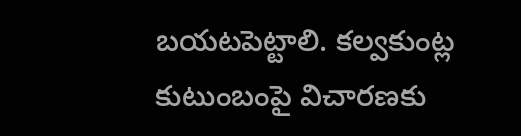బయటపెట్టాలి. కల్వకుంట్ల కుటుంబంపై విచారణకు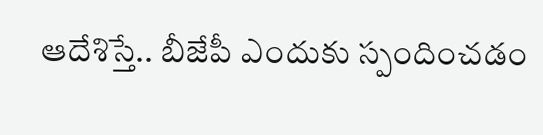ఆదేశిస్తే.. బీజేపీ ఎందుకు స్పందించడం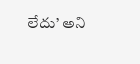లేదు’ అని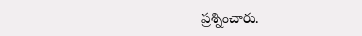ప్రశ్నించారు.